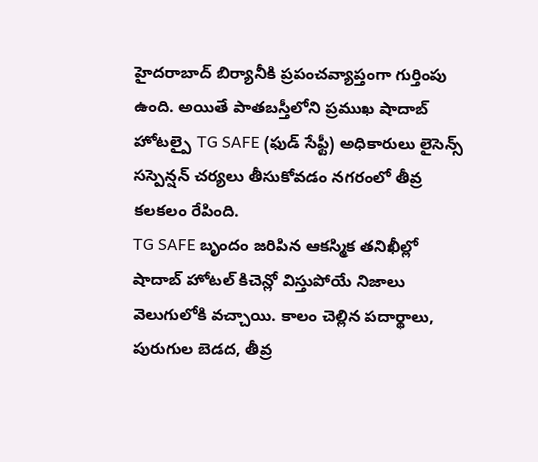హైదరాబాద్ బిర్యానీకి ప్రపంచవ్యాప్తంగా గుర్తింపు ఉంది. అయితే పాతబస్తీలోని ప్రముఖ షాదాబ్ హోటల్పై TG SAFE (ఫుడ్ సేఫ్టీ) అధికారులు లైసెన్స్ సస్పెన్షన్ చర్యలు తీసుకోవడం నగరంలో తీవ్ర కలకలం రేపింది.
TG SAFE బృందం జరిపిన ఆకస్మిక తనిఖీల్లో షాదాబ్ హోటల్ కిచెన్లో విస్తుపోయే నిజాలు వెలుగులోకి వచ్చాయి. కాలం చెల్లిన పదార్థాలు, పురుగుల బెడద, తీవ్ర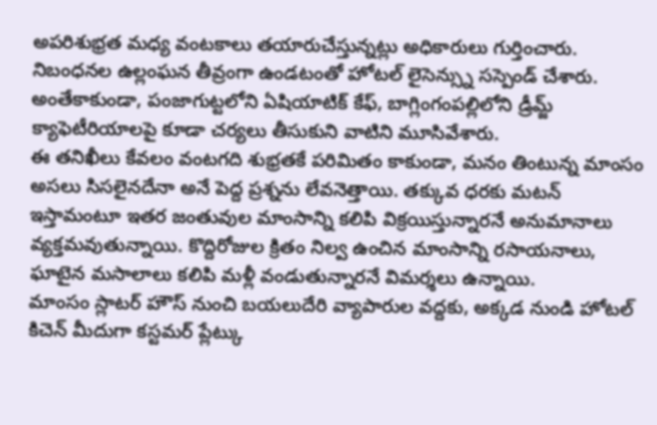అపరిశుభ్రత మధ్య వంటకాలు తయారుచేస్తున్నట్లు అధికారులు గుర్తించారు. నిబంధనల ఉల్లంఘన తీవ్రంగా ఉండటంతో హోటల్ లైసెన్స్ను సస్పెండ్ చేశారు. అంతేకాకుండా, పంజాగుట్టలోని ఏషియాటిక్ కేఫ్, బాగ్లింగంపల్లిలోని డ్రీమ్జ్ క్యాఫెటీరియాలపై కూడా చర్యలు తీసుకుని వాటిని మూసివేశారు.
ఈ తనిఖీలు కేవలం వంటగది శుభ్రతకే పరిమితం కాకుండా, మనం తింటున్న మాంసం అసలు సిసలైనదేనా అనే పెద్ద ప్రశ్నను లేవనెత్తాయి. తక్కువ ధరకు మటన్ ఇస్తామంటూ ఇతర జంతువుల మాంసాన్ని కలిపి విక్రయిస్తున్నారనే అనుమానాలు వ్యక్తమవుతున్నాయి. కొద్దిరోజుల క్రితం నిల్వ ఉంచిన మాంసాన్ని రసాయనాలు, ఘాటైన మసాలాలు కలిపి మళ్లీ వండుతున్నారనే విమర్శలు ఉన్నాయి.
మాంసం స్లాటర్ హౌస్ నుంచి బయలుదేరి వ్యాపారుల వద్దకు, అక్కడ నుండి హోటల్ కిచెన్ మీదుగా కస్టమర్ ప్లేట్కు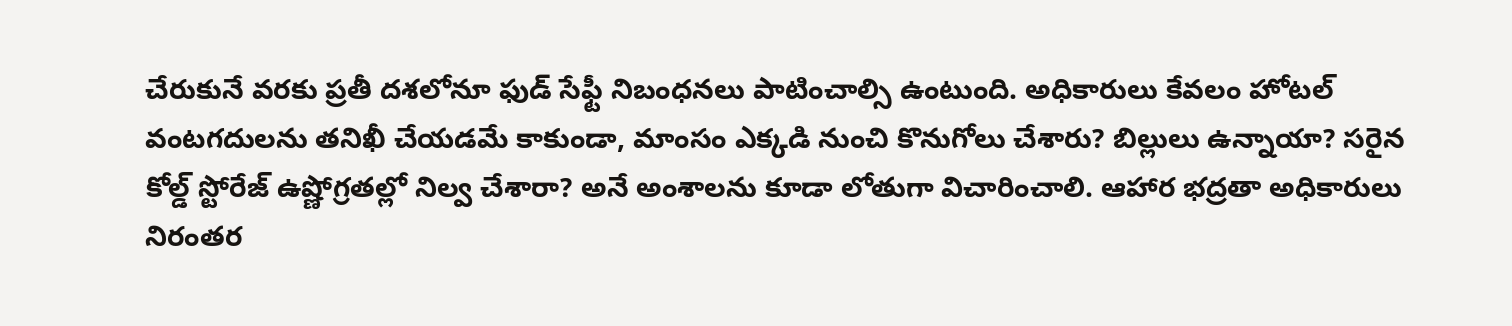చేరుకునే వరకు ప్రతీ దశలోనూ ఫుడ్ సేఫ్టీ నిబంధనలు పాటించాల్సి ఉంటుంది. అధికారులు కేవలం హోటల్ వంటగదులను తనిఖీ చేయడమే కాకుండా, మాంసం ఎక్కడి నుంచి కొనుగోలు చేశారు? బిల్లులు ఉన్నాయా? సరైన కోల్డ్ స్టోరేజ్ ఉష్ణోగ్రతల్లో నిల్వ చేశారా? అనే అంశాలను కూడా లోతుగా విచారించాలి. ఆహార భద్రతా అధికారులు నిరంతర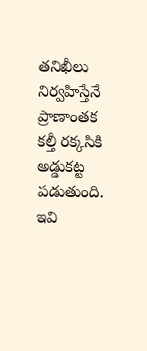తనిఖీలు నిర్వహిస్తేనే ప్రాణాంతక కల్తీ రక్కసికి అడ్డుకట్ట పడుతుంది.
ఇవి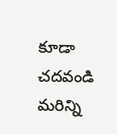కూడా చదవండి
మరిన్ని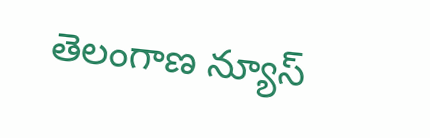తెలంగాణ న్యూస్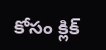కోసం క్లిక్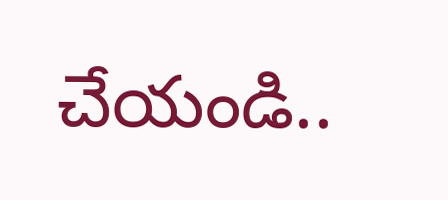చేయండి..